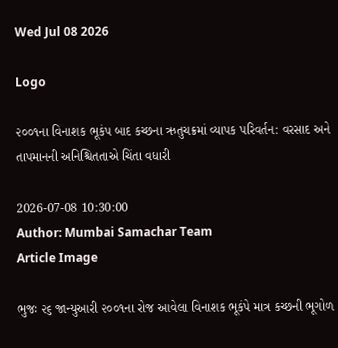Wed Jul 08 2026

Logo

૨૦૦૧ના વિનાશક ભૂકંપ બાદ કચ્છના ઋતુચક્રમાં વ્યાપક પરિવર્તન: વરસાદ અને તાપમાનની અનિશ્ચિતતાએ ચિંતા વધારી

2026-07-08 10:30:00
Author: Mumbai Samachar Team
Article Image

ભુજઃ ૨૬ જાન્યુઆરી ૨૦૦૧ના રોજ આવેલા વિનાશક ભૂકંપે માત્ર કચ્છની ભૂગોળ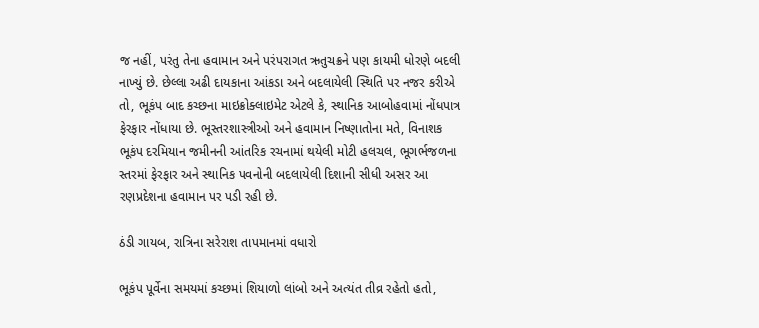જ નહીં, પરંતુ તેના હવામાન અને પરંપરાગત ઋતુચક્રને પણ કાયમી ધોરણે બદલી નાખ્યું છે. છેલ્લા અઢી દાયકાના આંકડા અને બદલાયેલી સ્થિતિ પર નજર કરીએ તો, ભૂકંપ બાદ કચ્છના માઇક્રોક્લાઇમેટ એટલે કે, સ્થાનિક આબોહવામાં નોંધપાત્ર ફેરફાર નોંધાયા છે. ભૂસ્તરશાસ્ત્રીઓ અને હવામાન નિષ્ણાતોના મતે, વિનાશક ભૂકંપ દરમિયાન જમીનની આંતરિક રચનામાં થયેલી મોટી હલચલ, ભૂગર્ભજળના સ્તરમાં ફેરફાર અને સ્થાનિક પવનોની બદલાયેલી દિશાની સીધી અસર આ રણપ્રદેશના હવામાન પર પડી રહી છે.

ઠંડી ગાયબ, રાત્રિના સરેરાશ તાપમાનમાં વધારો

ભૂકંપ પૂર્વેના સમયમાં કચ્છમાં શિયાળો લાંબો અને અત્યંત તીવ્ર રહેતો હતો,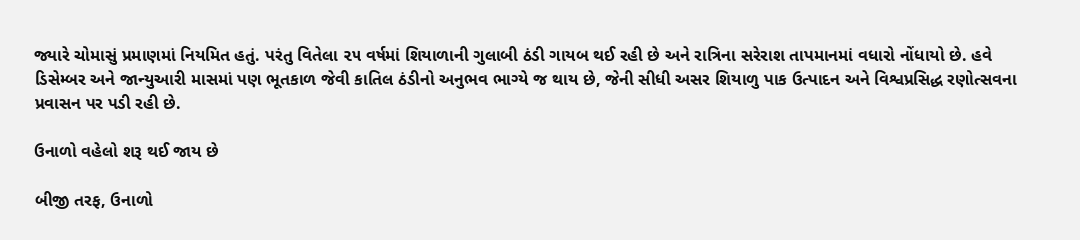જ્યારે ચોમાસું પ્રમાણમાં નિયમિત હતું. પરંતુ વિતેલા ૨૫ વર્ષમાં શિયાળાની ગુલાબી ઠંડી ગાયબ થઈ રહી છે અને રાત્રિના સરેરાશ તાપમાનમાં વધારો નોંધાયો છે. હવે ડિસેમ્બર અને જાન્યુઆરી માસમાં પણ ભૂતકાળ જેવી કાતિલ ઠંડીનો અનુભવ ભાગ્યે જ થાય છે, જેની સીધી અસર શિયાળુ પાક ઉત્પાદન અને વિશ્વપ્રસિદ્ધ રણોત્સવના પ્રવાસન પર પડી રહી છે.

ઉનાળો વહેલો શરૂ થઈ જાય છે

બીજી તરફ, ઉનાળો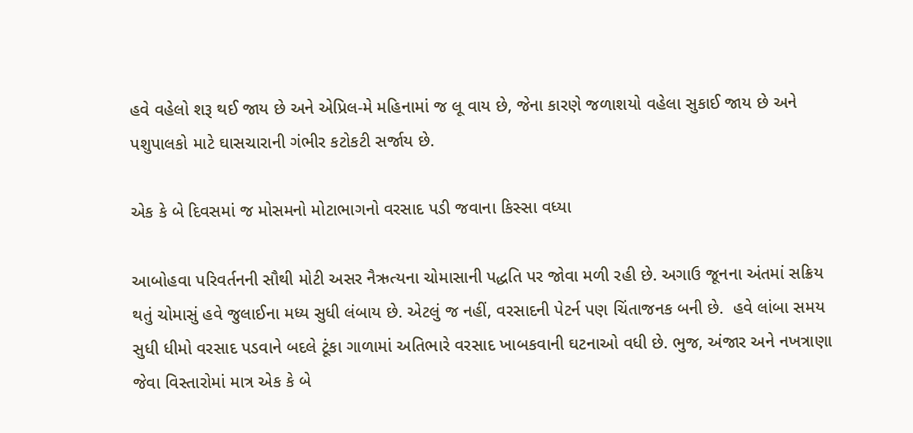હવે વહેલો શરૂ થઈ જાય છે અને એપ્રિલ-મે મહિનામાં જ લૂ વાય છે, જેના કારણે જળાશયો વહેલા સુકાઈ જાય છે અને પશુપાલકો માટે ઘાસચારાની ગંભીર કટોકટી સર્જાય છે.

એક કે બે દિવસમાં જ મોસમનો મોટાભાગનો વરસાદ પડી જવાના કિસ્સા વધ્યા

આબોહવા પરિવર્તનની સૌથી મોટી અસર નૈઋત્યના ચોમાસાની પદ્ધતિ પર જોવા મળી રહી છે. અગાઉ જૂનના અંતમાં સક્રિય થતું ચોમાસું હવે જુલાઈના મધ્ય સુધી લંબાય છે. એટલું જ નહીં, વરસાદની પેટર્ન પણ ચિંતાજનક બની છે.  હવે લાંબા સમય સુધી ધીમો વરસાદ પડવાને બદલે ટૂંકા ગાળામાં અતિભારે વરસાદ ખાબકવાની ઘટનાઓ વધી છે. ભુજ, અંજાર અને નખત્રાણા જેવા વિસ્તારોમાં માત્ર એક કે બે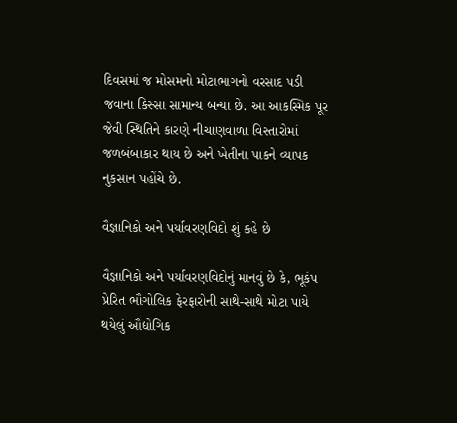દિવસમાં જ મોસમનો મોટાભાગનો વરસાદ પડી જવાના કિસ્સા સામાન્ય બન્યા છે. આ આકસ્મિક પૂર જેવી સ્થિતિને કારણે નીચાણવાળા વિસ્તારોમાં જળબંબાકાર થાય છે અને ખેતીના પાકને વ્યાપક નુકસાન પહોંચે છે.

વૈજ્ઞાનિકો અને પર્યાવરણવિદો શું કહે છે

વૈજ્ઞાનિકો અને પર્યાવરણવિદોનું માનવું છે કે, ભૂકંપ પ્રેરિત ભૌગોલિક ફેરફારોની સાથે-સાથે મોટા પાયે થયેલું ઔદ્યોગિક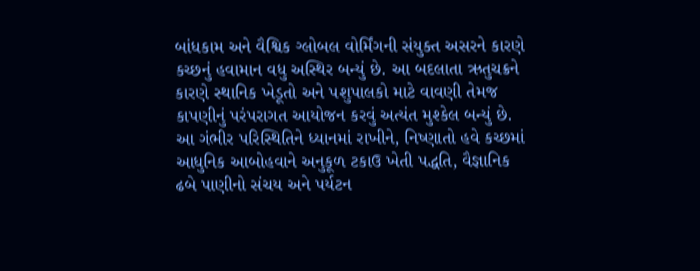બાંધકામ અને વૈશ્વિક ગ્લોબલ વોર્મિંગની સંયુક્ત અસરને કારણે કચ્છનું હવામાન વધુ અસ્થિર બન્યું છે. આ બદલાતા ઋતુચક્રને કારણે સ્થાનિક ખેડૂતો અને પશુપાલકો માટે વાવણી તેમજ કાપણીનું પરંપરાગત આયોજન કરવું અત્યંત મુશ્કેલ બન્યું છે. આ ગંભીર પરિસ્થિતિને ધ્યાનમાં રાખીને, નિષ્ણાતો હવે કચ્છમાં આધુનિક આબોહવાને અનુકૂળ ટકાઉ ખેતી પદ્ધતિ, વૈજ્ઞાનિક ઢબે પાણીનો સંચય અને પર્યટન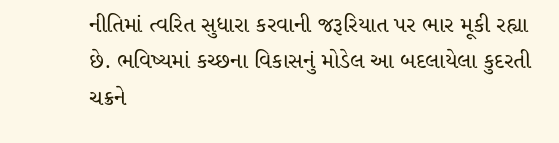નીતિમાં ત્વરિત સુધારા કરવાની જરૂરિયાત પર ભાર મૂકી રહ્યા છે. ભવિષ્યમાં કચ્છના વિકાસનું મોડેલ આ બદલાયેલા કુદરતી ચક્રને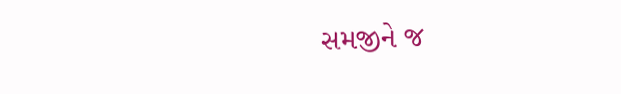સમજીને જ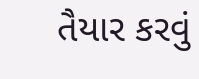તૈયાર કરવું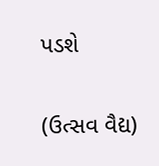પડશે

(ઉત્સવ વૈદ્ય)